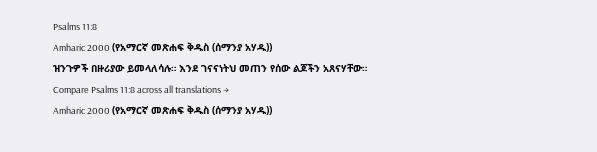Psalms 11:8
Amharic 2000 (የአማርኛ መጽሐፍ ቅዱስ (ሰማንያ አሃዱ))
ዝንጉዎች በዙሪያው ይመላለሳሉ። እንደ ገናናነትህ መጠን የሰው ልጆችን አጸናሃቸው።
Compare Psalms 11:8 across all translations →
Amharic 2000 (የአማርኛ መጽሐፍ ቅዱስ (ሰማንያ አሃዱ))